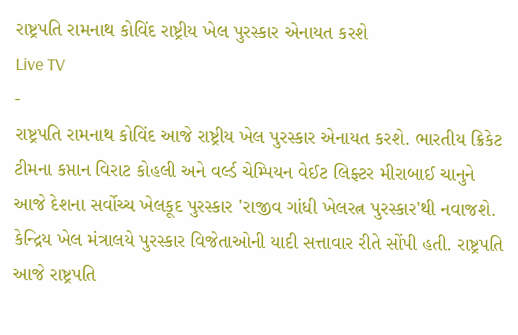રાષ્ટ્રપતિ રામનાથ કોવિંદ રાષ્ટ્રીય ખેલ પુરસ્કાર એનાયત કરશે
Live TV
-
રાષ્ટ્રપતિ રામનાથ કોવિંદ આજે રાષ્ટ્રીય ખેલ પુરસ્કાર એનાયત કરશે. ભારતીય ક્રિકેટ ટીમના કપ્તાન વિરાટ કોહલી અને વર્લ્ડ ચેમ્પિયન વેઈટ લિફ્ટર મીરાબાઈ ચાનુને આજે દેશના સર્વોચ્ચ ખેલકૂદ પુરસ્કાર 'રાજીવ ગાંધી ખેલરત્ન પુરસ્કાર'થી નવાજશે. કેન્દ્રિય ખેલ મંત્રાલયે પુરસ્કાર વિજેતાઓની યાદી સત્તાવાર રીતે સોંપી હતી. રાષ્ટ્રપતિ આજે રાષ્ટ્રપતિ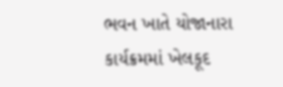ભવન ખાતે યોજાનારા કાર્યક્રમમાં ખેલકૂદ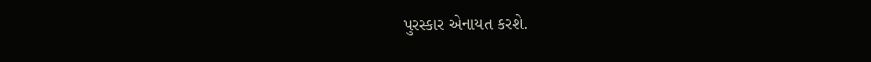પુરસ્કાર એનાયત કરશે.